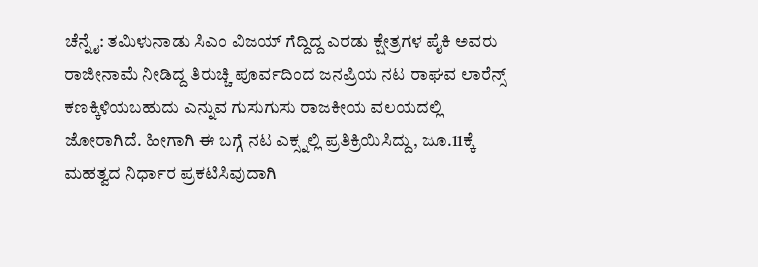ಚೆನ್ನೈ: ತಮಿಳುನಾಡು ಸಿಎಂ ವಿಜಯ್ ಗೆದ್ದಿದ್ದ ಎರಡು ಕ್ಷೇತ್ರಗಳ ಪೈಕಿ ಅವರು ರಾಜೀನಾಮೆ ನೀಡಿದ್ದ ತಿರುಚ್ಚಿ ಪೂರ್ವದಿಂದ ಜನಪ್ರಿಯ ನಟ ರಾಘವ ಲಾರೆನ್ಸ್ ಕಣಕ್ಕಿಳಿಯಬಹುದು ಎನ್ನುವ ಗುಸುಗುಸು ರಾಜಕೀಯ ವಲಯದಲ್ಲಿ ಜೋರಾಗಿದೆ. ಹೀಗಾಗಿ ಈ ಬಗ್ಗೆ ನಟ ಎಕ್ಸ್ನಲ್ಲಿ ಪ್ರತಿಕ್ರಿಯಿಸಿದ್ದು, ಜೂ.11ಕ್ಕೆ ಮಹತ್ವದ ನಿರ್ಧಾರ ಪ್ರಕಟಿಸಿವುದಾಗಿ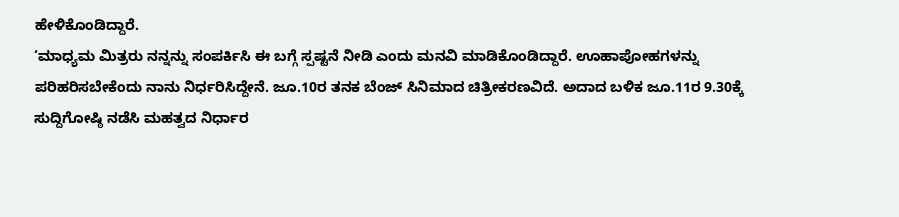ಹೇಳಿಕೊಂಡಿದ್ದಾರೆ.
‘ಮಾಧ್ಯಮ ಮಿತ್ರರು ನನ್ನನ್ನು ಸಂಪರ್ಕಿಸಿ ಈ ಬಗ್ಗೆ ಸ್ಪಷ್ಟನೆ ನೀಡಿ ಎಂದು ಮನವಿ ಮಾಡಿಕೊಂಡಿದ್ದಾರೆ. ಊಹಾಪೋಹಗಳನ್ನು ಪರಿಹರಿಸಬೇಕೆಂದು ನಾನು ನಿರ್ಧರಿಸಿದ್ದೇನೆ. ಜೂ.10ರ ತನಕ ಬೆಂಜ್ ಸಿನಿಮಾದ ಚಿತ್ರೀಕರಣವಿದೆ. ಅದಾದ ಬಳಿಕ ಜೂ.11ರ 9.30ಕ್ಕೆ ಸುದ್ದಿಗೋಷ್ಠಿ ನಡೆಸಿ ಮಹತ್ವದ ನಿರ್ಧಾರ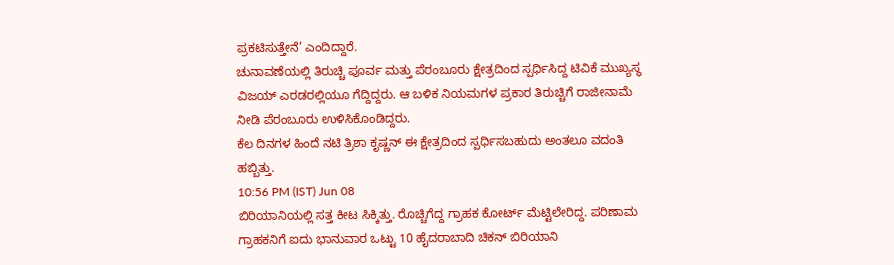ಪ್ರಕಟಿಸುತ್ತೇನೆ’ ಎಂದಿದ್ದಾರೆ.
ಚುನಾವಣೆಯಲ್ಲಿ ತಿರುಚ್ಚಿ ಪೂರ್ವ ಮತ್ತು ಪೆರಂಬೂರು ಕ್ಷೇತ್ರದಿಂದ ಸ್ಪರ್ಧಿಸಿದ್ದ ಟಿವಿಕೆ ಮುಖ್ಯಸ್ಥ ವಿಜಯ್ ಎರಡರಲ್ಲಿಯೂ ಗೆದ್ದಿದ್ದರು. ಆ ಬಳಿಕ ನಿಯಮಗಳ ಪ್ರಕಾರ ತಿರುಚ್ಚಿಗೆ ರಾಜೀನಾಮೆ ನೀಡಿ ಪೆರಂಬೂರು ಉಳಿಸಿಕೊಂಡಿದ್ದರು.
ಕೆಲ ದಿನಗಳ ಹಿಂದೆ ನಟಿ ತ್ರಿಶಾ ಕೃಷ್ಣನ್ ಈ ಕ್ಷೇತ್ರದಿಂದ ಸ್ಪರ್ಧಿಸಬಹುದು ಅಂತಲೂ ವದಂತಿ ಹಬ್ಬಿತ್ತು.
10:56 PM (IST) Jun 08
ಬಿರಿಯಾನಿಯಲ್ಲಿ ಸತ್ತ ಕೀಟ ಸಿಕ್ಕಿತ್ತು. ರೊಚ್ಚಿಗೆದ್ದ ಗ್ರಾಹಕ ಕೋರ್ಟ್ ಮೆಟ್ಟಿಲೇರಿದ್ದ. ಪರಿಣಾಮ ಗ್ರಾಹಕನಿಗೆ ಐದು ಭಾನುವಾರ ಒಟ್ಟು 10 ಹೈದರಾಬಾದಿ ಚಿಕನ್ ಬಿರಿಯಾನಿ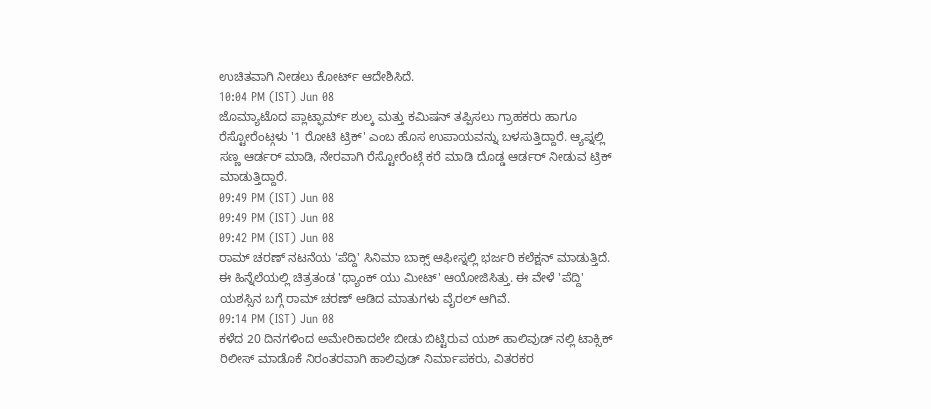ಉಚಿತವಾಗಿ ನೀಡಲು ಕೋರ್ಟ್ ಆದೇಶಿಸಿದೆ.
10:04 PM (IST) Jun 08
ಜೊಮ್ಯಾಟೊದ ಪ್ಲಾಟ್ಫಾರ್ಮ್ ಶುಲ್ಕ ಮತ್ತು ಕಮಿಷನ್ ತಪ್ಪಿಸಲು ಗ್ರಾಹಕರು ಹಾಗೂ ರೆಸ್ಟೋರೆಂಟ್ಗಳು '1 ರೋಟಿ ಟ್ರಿಕ್' ಎಂಬ ಹೊಸ ಉಪಾಯವನ್ನು ಬಳಸುತ್ತಿದ್ದಾರೆ. ಆ್ಯಪ್ನಲ್ಲಿ ಸಣ್ಣ ಆರ್ಡರ್ ಮಾಡಿ, ನೇರವಾಗಿ ರೆಸ್ಟೋರೆಂಟ್ಗೆ ಕರೆ ಮಾಡಿ ದೊಡ್ಡ ಆರ್ಡರ್ ನೀಡುವ ಟ್ರಿಕ್ ಮಾಡುತ್ತಿದ್ದಾರೆ.
09:49 PM (IST) Jun 08
09:49 PM (IST) Jun 08
09:42 PM (IST) Jun 08
ರಾಮ್ ಚರಣ್ ನಟನೆಯ 'ಪೆದ್ದಿ' ಸಿನಿಮಾ ಬಾಕ್ಸ್ ಆಫೀಸ್ನಲ್ಲಿ ಭರ್ಜರಿ ಕಲೆಕ್ಷನ್ ಮಾಡುತ್ತಿದೆ. ಈ ಹಿನ್ನೆಲೆಯಲ್ಲಿ ಚಿತ್ರತಂಡ 'ಥ್ಯಾಂಕ್ ಯು ಮೀಟ್' ಆಯೋಜಿಸಿತ್ತು. ಈ ವೇಳೆ 'ಪೆದ್ದಿ' ಯಶಸ್ಸಿನ ಬಗ್ಗೆ ರಾಮ್ ಚರಣ್ ಆಡಿದ ಮಾತುಗಳು ವೈರಲ್ ಆಗಿವೆ.
09:14 PM (IST) Jun 08
ಕಳೆದ 20 ದಿನಗಳಿಂದ ಅಮೇರಿಕಾದಲೇ ಬೀಡು ಬಿಟ್ಟಿರುವ ಯಶ್ ಹಾಲಿವುಡ್ ನಲ್ಲಿ ಟಾಕ್ಸಿಕ್ ರಿಲೀಸ್ ಮಾಡೊಕೆ ನಿರಂತರವಾಗಿ ಹಾಲಿವುಡ್ ನಿರ್ಮಾಪಕರು, ವಿತರಕರ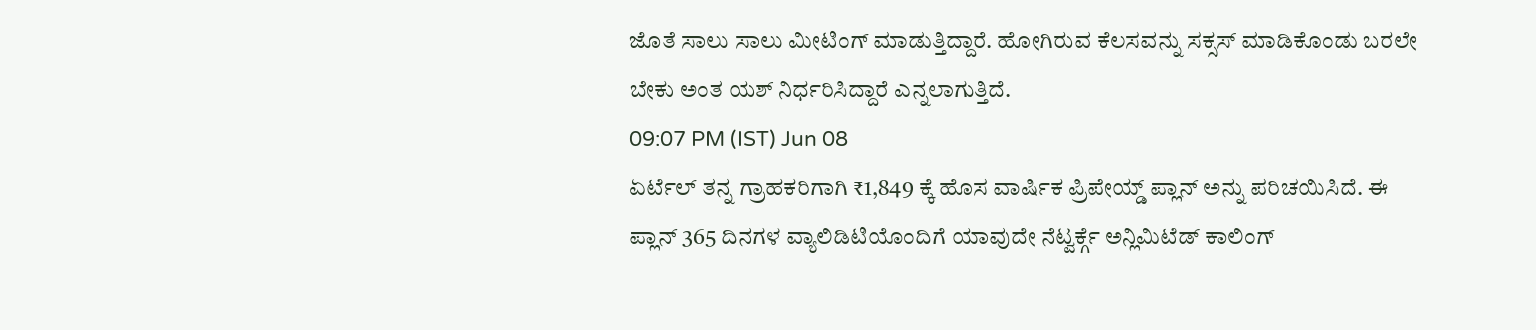ಜೊತೆ ಸಾಲು ಸಾಲು ಮೀಟಿಂಗ್ ಮಾಡುತ್ತಿದ್ದಾರೆ. ಹೋಗಿರುವ ಕೆಲಸವನ್ನು ಸಕ್ಸಸ್ ಮಾಡಿಕೊಂಡು ಬರಲೇ ಬೇಕು ಅಂತ ಯಶ್ ನಿರ್ಧರಿಸಿದ್ದಾರೆ ಎನ್ನಲಾಗುತ್ತಿದೆ.
09:07 PM (IST) Jun 08
ಏರ್ಟೆಲ್ ತನ್ನ ಗ್ರಾಹಕರಿಗಾಗಿ ₹1,849 ಕ್ಕೆ ಹೊಸ ವಾರ್ಷಿಕ ಪ್ರಿಪೇಯ್ಡ್ ಪ್ಲಾನ್ ಅನ್ನು ಪರಿಚಯಿಸಿದೆ. ಈ ಪ್ಲಾನ್ 365 ದಿನಗಳ ವ್ಯಾಲಿಡಿಟಿಯೊಂದಿಗೆ ಯಾವುದೇ ನೆಟ್ವರ್ಕ್ಗೆ ಅನ್ಲಿಮಿಟೆಡ್ ಕಾಲಿಂಗ್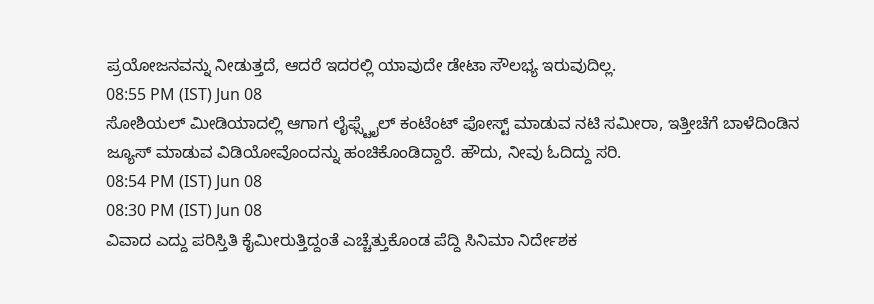ಪ್ರಯೋಜನವನ್ನು ನೀಡುತ್ತದೆ, ಆದರೆ ಇದರಲ್ಲಿ ಯಾವುದೇ ಡೇಟಾ ಸೌಲಭ್ಯ ಇರುವುದಿಲ್ಲ.
08:55 PM (IST) Jun 08
ಸೋಶಿಯಲ್ ಮೀಡಿಯಾದಲ್ಲಿ ಆಗಾಗ ಲೈಫ್ಸ್ಟೈಲ್ ಕಂಟೆಂಟ್ ಪೋಸ್ಟ್ ಮಾಡುವ ನಟಿ ಸಮೀರಾ, ಇತ್ತೀಚೆಗೆ ಬಾಳೆದಿಂಡಿನ ಜ್ಯೂಸ್ ಮಾಡುವ ವಿಡಿಯೋವೊಂದನ್ನು ಹಂಚಿಕೊಂಡಿದ್ದಾರೆ. ಹೌದು, ನೀವು ಓದಿದ್ದು ಸರಿ.
08:54 PM (IST) Jun 08
08:30 PM (IST) Jun 08
ವಿವಾದ ಎದ್ದು ಪರಿಸ್ತಿತಿ ಕೈಮೀರುತ್ತಿದ್ದಂತೆ ಎಚ್ಚೆತ್ತುಕೊಂಡ ಪೆದ್ದಿ ಸಿನಿಮಾ ನಿರ್ದೇಶಕ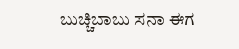ಬುಚ್ಚಿಬಾಬು ಸನಾ ಈಗ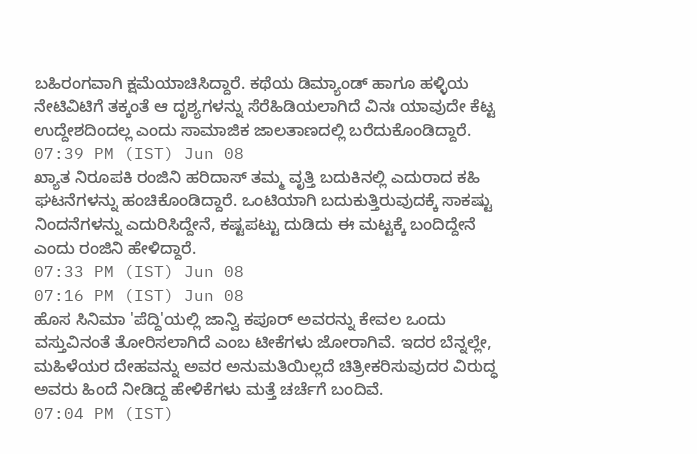ಬಹಿರಂಗವಾಗಿ ಕ್ಷಮೆಯಾಚಿಸಿದ್ದಾರೆ. ಕಥೆಯ ಡಿಮ್ಯಾಂಡ್ ಹಾಗೂ ಹಳ್ಳಿಯ ನೇಟಿವಿಟಿಗೆ ತಕ್ಕಂತೆ ಆ ದೃಶ್ಯಗಳನ್ನು ಸೆರೆಹಿಡಿಯಲಾಗಿದೆ ವಿನಃ ಯಾವುದೇ ಕೆಟ್ಟ ಉದ್ದೇಶದಿಂದಲ್ಲ ಎಂದು ಸಾಮಾಜಿಕ ಜಾಲತಾಣದಲ್ಲಿ ಬರೆದುಕೊಂಡಿದ್ದಾರೆ.
07:39 PM (IST) Jun 08
ಖ್ಯಾತ ನಿರೂಪಕಿ ರಂಜಿನಿ ಹರಿದಾಸ್ ತಮ್ಮ ವೃತ್ತಿ ಬದುಕಿನಲ್ಲಿ ಎದುರಾದ ಕಹಿ ಘಟನೆಗಳನ್ನು ಹಂಚಿಕೊಂಡಿದ್ದಾರೆ. ಒಂಟಿಯಾಗಿ ಬದುಕುತ್ತಿರುವುದಕ್ಕೆ ಸಾಕಷ್ಟು ನಿಂದನೆಗಳನ್ನು ಎದುರಿಸಿದ್ದೇನೆ, ಕಷ್ಟಪಟ್ಟು ದುಡಿದು ಈ ಮಟ್ಟಕ್ಕೆ ಬಂದಿದ್ದೇನೆ ಎಂದು ರಂಜಿನಿ ಹೇಳಿದ್ದಾರೆ.
07:33 PM (IST) Jun 08
07:16 PM (IST) Jun 08
ಹೊಸ ಸಿನಿಮಾ 'ಪೆದ್ದಿ'ಯಲ್ಲಿ ಜಾನ್ವಿ ಕಪೂರ್ ಅವರನ್ನು ಕೇವಲ ಒಂದು ವಸ್ತುವಿನಂತೆ ತೋರಿಸಲಾಗಿದೆ ಎಂಬ ಟೀಕೆಗಳು ಜೋರಾಗಿವೆ. ಇದರ ಬೆನ್ನಲ್ಲೇ, ಮಹಿಳೆಯರ ದೇಹವನ್ನು ಅವರ ಅನುಮತಿಯಿಲ್ಲದೆ ಚಿತ್ರೀಕರಿಸುವುದರ ವಿರುದ್ಧ ಅವರು ಹಿಂದೆ ನೀಡಿದ್ದ ಹೇಳಿಕೆಗಳು ಮತ್ತೆ ಚರ್ಚೆಗೆ ಬಂದಿವೆ.
07:04 PM (IST)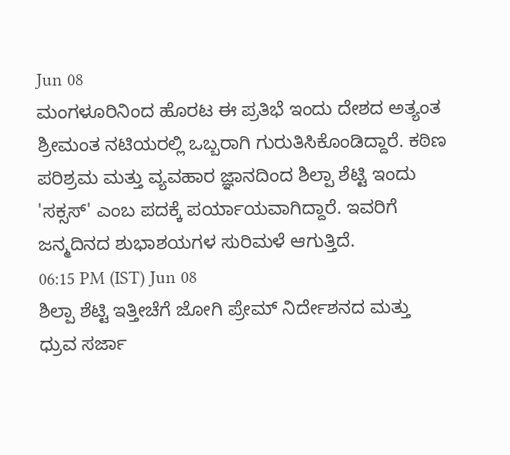Jun 08
ಮಂಗಳೂರಿನಿಂದ ಹೊರಟ ಈ ಪ್ರತಿಭೆ ಇಂದು ದೇಶದ ಅತ್ಯಂತ ಶ್ರೀಮಂತ ನಟಿಯರಲ್ಲಿ ಒಬ್ಬರಾಗಿ ಗುರುತಿಸಿಕೊಂಡಿದ್ದಾರೆ. ಕಠಿಣ ಪರಿಶ್ರಮ ಮತ್ತು ವ್ಯವಹಾರ ಜ್ಞಾನದಿಂದ ಶಿಲ್ಪಾ ಶೆಟ್ಟಿ ಇಂದು 'ಸಕ್ಸಸ್' ಎಂಬ ಪದಕ್ಕೆ ಪರ್ಯಾಯವಾಗಿದ್ದಾರೆ. ಇವರಿಗೆ ಜನ್ಮದಿನದ ಶುಭಾಶಯಗಳ ಸುರಿಮಳೆ ಆಗುತ್ತಿದೆ.
06:15 PM (IST) Jun 08
ಶಿಲ್ಪಾ ಶೆಟ್ಟಿ ಇತ್ತೀಚೆಗೆ ಜೋಗಿ ಪ್ರೇಮ್ ನಿರ್ದೇಶನದ ಮತ್ತು ಧ್ರುವ ಸರ್ಜಾ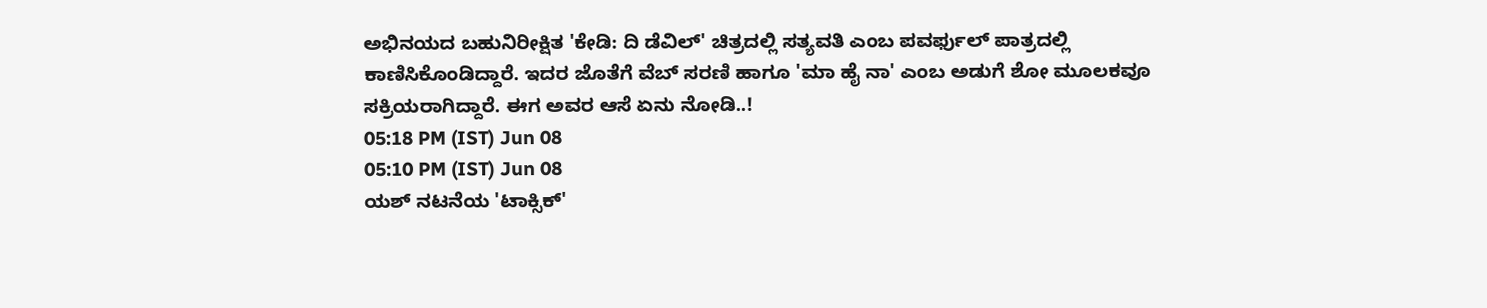ಅಭಿನಯದ ಬಹುನಿರೀಕ್ಷಿತ 'ಕೇಡಿ: ದಿ ಡೆವಿಲ್' ಚಿತ್ರದಲ್ಲಿ ಸತ್ಯವತಿ ಎಂಬ ಪವರ್ಫುಲ್ ಪಾತ್ರದಲ್ಲಿ ಕಾಣಿಸಿಕೊಂಡಿದ್ದಾರೆ. ಇದರ ಜೊತೆಗೆ ವೆಬ್ ಸರಣಿ ಹಾಗೂ 'ಮಾ ಹೈ ನಾ' ಎಂಬ ಅಡುಗೆ ಶೋ ಮೂಲಕವೂ ಸಕ್ರಿಯರಾಗಿದ್ದಾರೆ. ಈಗ ಅವರ ಆಸೆ ಏನು ನೋಡಿ..!
05:18 PM (IST) Jun 08
05:10 PM (IST) Jun 08
ಯಶ್ ನಟನೆಯ 'ಟಾಕ್ಸಿಕ್'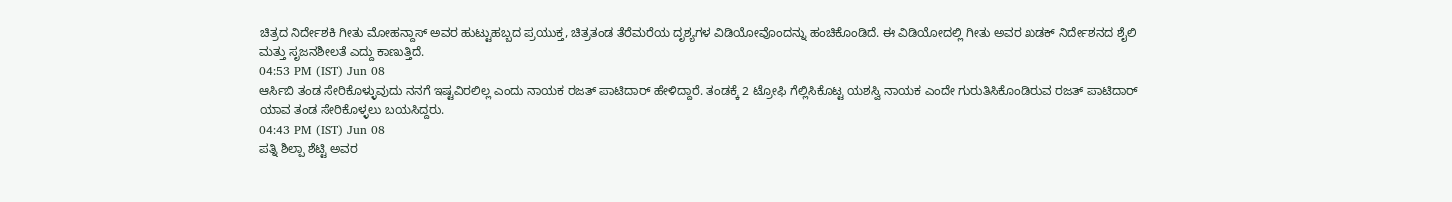ಚಿತ್ರದ ನಿರ್ದೇಶಕಿ ಗೀತು ಮೋಹನ್ದಾಸ್ ಅವರ ಹುಟ್ಟುಹಬ್ಬದ ಪ್ರಯುಕ್ತ, ಚಿತ್ರತಂಡ ತೆರೆಮರೆಯ ದೃಶ್ಯಗಳ ವಿಡಿಯೋವೊಂದನ್ನು ಹಂಚಿಕೊಂಡಿದೆ. ಈ ವಿಡಿಯೋದಲ್ಲಿ ಗೀತು ಅವರ ಖಡಕ್ ನಿರ್ದೇಶನದ ಶೈಲಿ ಮತ್ತು ಸೃಜನಶೀಲತೆ ಎದ್ದು ಕಾಣುತ್ತಿದೆ.
04:53 PM (IST) Jun 08
ಆರ್ಸಿಬಿ ತಂಡ ಸೇರಿಕೊಳ್ಳುವುದು ನನಗೆ ಇಷ್ಟವಿರಲಿಲ್ಲ ಎಂದು ನಾಯಕ ರಜತ್ ಪಾಟಿದಾರ್ ಹೇಳಿದ್ದಾರೆ. ತಂಡಕ್ಕೆ 2 ಟ್ರೋಫಿ ಗೆಲ್ಲಿಸಿಕೊಟ್ಟ ಯಶಸ್ವಿ ನಾಯಕ ಎಂದೇ ಗುರುತಿಸಿಕೊಂಡಿರುವ ರಜತ್ ಪಾಟಿದಾರ್ ಯಾವ ತಂಡ ಸೇರಿಕೊಳ್ಳಲು ಬಯಸಿದ್ದರು.
04:43 PM (IST) Jun 08
ಪತ್ನಿ ಶಿಲ್ಪಾ ಶೆಟ್ಟಿ ಅವರ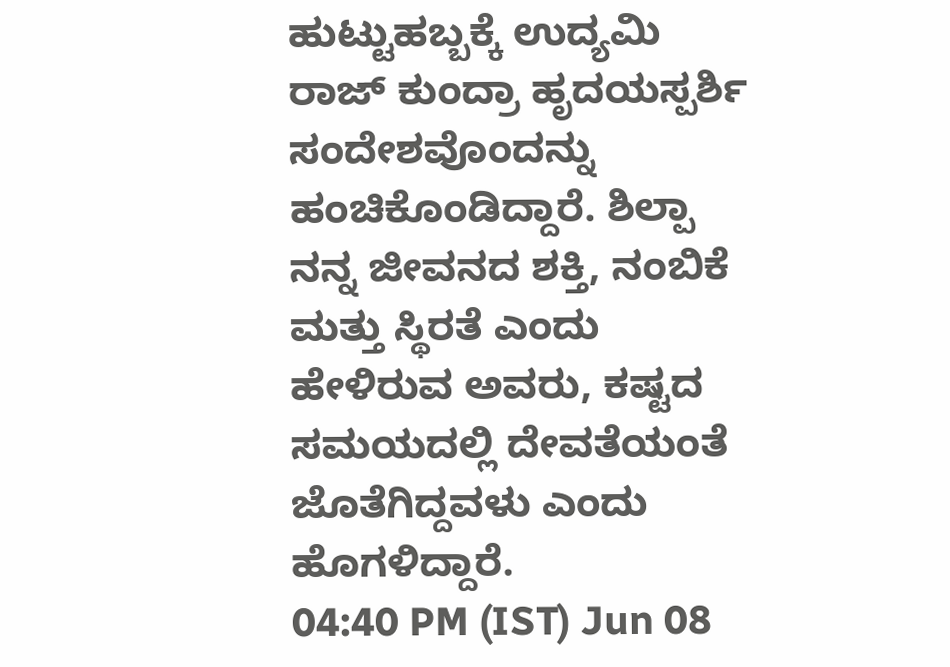ಹುಟ್ಟುಹಬ್ಬಕ್ಕೆ ಉದ್ಯಮಿ ರಾಜ್ ಕುಂದ್ರಾ ಹೃದಯಸ್ಪರ್ಶಿ ಸಂದೇಶವೊಂದನ್ನು ಹಂಚಿಕೊಂಡಿದ್ದಾರೆ. ಶಿಲ್ಪಾ ನನ್ನ ಜೀವನದ ಶಕ್ತಿ, ನಂಬಿಕೆ ಮತ್ತು ಸ್ಥಿರತೆ ಎಂದು ಹೇಳಿರುವ ಅವರು, ಕಷ್ಟದ ಸಮಯದಲ್ಲಿ ದೇವತೆಯಂತೆ ಜೊತೆಗಿದ್ದವಳು ಎಂದು ಹೊಗಳಿದ್ದಾರೆ.
04:40 PM (IST) Jun 08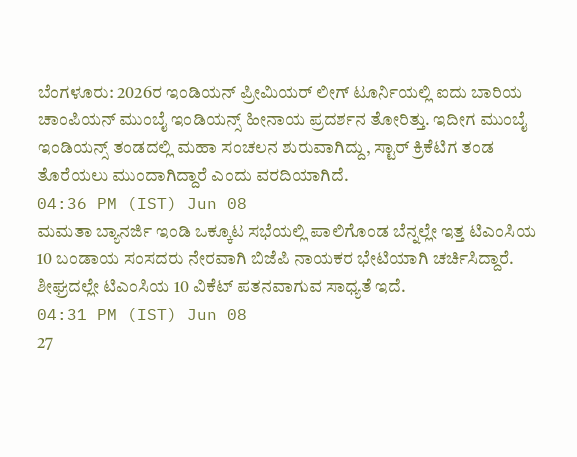ಬೆಂಗಳೂರು: 2026ರ ಇಂಡಿಯನ್ ಪ್ರೀಮಿಯರ್ ಲೀಗ್ ಟೂರ್ನಿಯಲ್ಲಿ ಐದು ಬಾರಿಯ ಚಾಂಪಿಯನ್ ಮುಂಬೈ ಇಂಡಿಯನ್ಸ್ ಹೀನಾಯ ಪ್ರದರ್ಶನ ತೋರಿತ್ತು. ಇದೀಗ ಮುಂಬೈ ಇಂಡಿಯನ್ಸ್ ತಂಡದಲ್ಲಿ ಮಹಾ ಸಂಚಲನ ಶುರುವಾಗಿದ್ದು, ಸ್ಟಾರ್ ಕ್ರಿಕೆಟಿಗ ತಂಡ ತೊರೆಯಲು ಮುಂದಾಗಿದ್ದಾರೆ ಎಂದು ವರದಿಯಾಗಿದೆ.
04:36 PM (IST) Jun 08
ಮಮತಾ ಬ್ಯಾನರ್ಜಿ ಇಂಡಿ ಒಕ್ಕೂಟ ಸಭೆಯಲ್ಲಿ ಪಾಲಿಗೊಂಡ ಬೆನ್ನಲ್ಲೇ ಇತ್ತ ಟಿಎಂಸಿಯ 10 ಬಂಡಾಯ ಸಂಸದರು ನೇರವಾಗಿ ಬಿಜೆಪಿ ನಾಯಕರ ಭೇಟಿಯಾಗಿ ಚರ್ಚಿಸಿದ್ದಾರೆ. ಶೀಘ್ರದಲ್ಲೇ ಟಿಎಂಸಿಯ 10 ವಿಕೆಟ್ ಪತನವಾಗುವ ಸಾಧ್ಯತೆ ಇದೆ.
04:31 PM (IST) Jun 08
27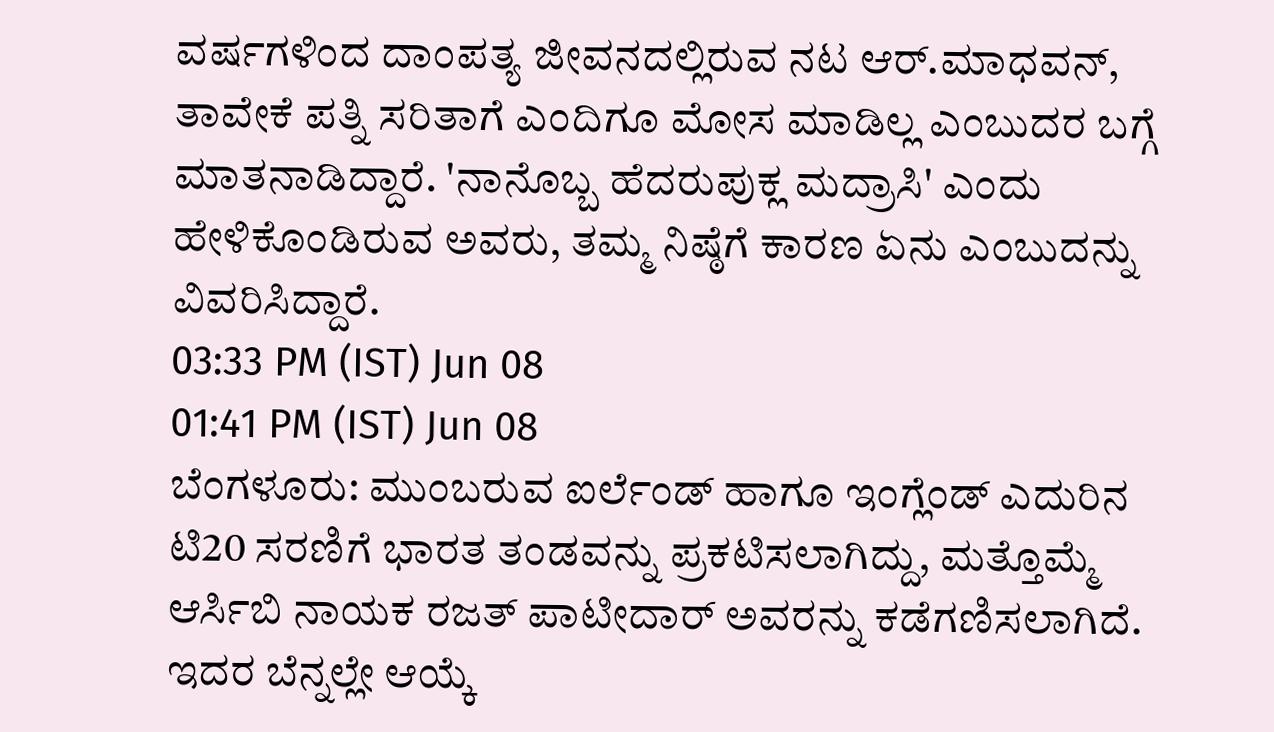ವರ್ಷಗಳಿಂದ ದಾಂಪತ್ಯ ಜೀವನದಲ್ಲಿರುವ ನಟ ಆರ್.ಮಾಧವನ್, ತಾವೇಕೆ ಪತ್ನಿ ಸರಿತಾಗೆ ಎಂದಿಗೂ ಮೋಸ ಮಾಡಿಲ್ಲ ಎಂಬುದರ ಬಗ್ಗೆ ಮಾತನಾಡಿದ್ದಾರೆ. 'ನಾನೊಬ್ಬ ಹೆದರುಪುಕ್ಲ ಮದ್ರಾಸಿ' ಎಂದು ಹೇಳಿಕೊಂಡಿರುವ ಅವರು, ತಮ್ಮ ನಿಷ್ಠೆಗೆ ಕಾರಣ ಏನು ಎಂಬುದನ್ನು ವಿವರಿಸಿದ್ದಾರೆ.
03:33 PM (IST) Jun 08
01:41 PM (IST) Jun 08
ಬೆಂಗಳೂರು: ಮುಂಬರುವ ಐರ್ಲೆಂಡ್ ಹಾಗೂ ಇಂಗ್ಲೆಂಡ್ ಎದುರಿನ ಟಿ20 ಸರಣಿಗೆ ಭಾರತ ತಂಡವನ್ನು ಪ್ರಕಟಿಸಲಾಗಿದ್ದು, ಮತ್ತೊಮ್ಮೆ ಆರ್ಸಿಬಿ ನಾಯಕ ರಜತ್ ಪಾಟೀದಾರ್ ಅವರನ್ನು ಕಡೆಗಣಿಸಲಾಗಿದೆ. ಇದರ ಬೆನ್ನಲ್ಲೇ ಆಯ್ಕೆ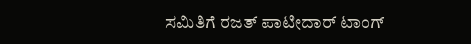ಸಮಿತಿಗೆ ರಜತ್ ಪಾಟೀದಾರ್ ಟಾಂಗ್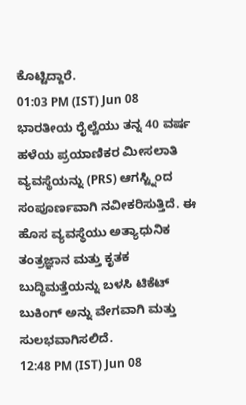ಕೊಟ್ಟಿದ್ದಾರೆ.
01:03 PM (IST) Jun 08
ಭಾರತೀಯ ರೈಲ್ವೆಯು ತನ್ನ 40 ವರ್ಷ ಹಳೆಯ ಪ್ರಯಾಣಿಕರ ಮೀಸಲಾತಿ ವ್ಯವಸ್ಥೆಯನ್ನು (PRS) ಆಗಸ್ಟ್ನಿಂದ ಸಂಪೂರ್ಣವಾಗಿ ನವೀಕರಿಸುತ್ತಿದೆ. ಈ ಹೊಸ ವ್ಯವಸ್ಥೆಯು ಅತ್ಯಾಧುನಿಕ ತಂತ್ರಜ್ಞಾನ ಮತ್ತು ಕೃತಕ ಬುದ್ಧಿಮತ್ತೆಯನ್ನು ಬಳಸಿ ಟಿಕೆಟ್ ಬುಕಿಂಗ್ ಅನ್ನು ವೇಗವಾಗಿ ಮತ್ತು ಸುಲಭವಾಗಿಸಲಿದೆ.
12:48 PM (IST) Jun 08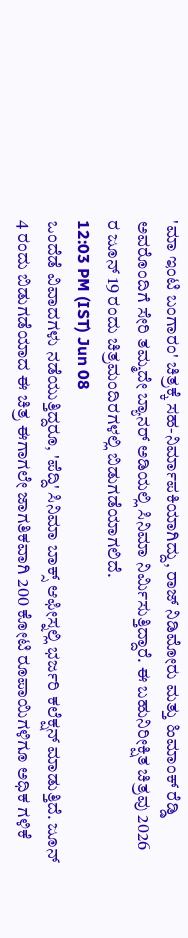'ಮಾ ಇಂಟಿ ಬಂಗಾರಂ' ಚಿತ್ರಕ್ಕೆ ಸಹ-ನಿರ್ಮಾಪಕಿಯಾಗಿದ್ದು, ರಾಜ್ ನಿಡಿಮೋರು ಮತ್ತು ಹಿಮಾಂಕ್ ರೆಡ್ಡಿ ಅವರೊಂದಿಗೆ ಸೇರಿ ತಮ್ಮದೇ ಬ್ಯಾನರ್ ಅಡಿಯಲ್ಲಿ ಸಿನಿಮಾ ನಿರ್ಮಿಸುತ್ತಿದ್ದಾರೆ. ಈ ಬಹುನಿರೀಕ್ಷಿತ ಚಿತ್ರವು 2026 ರ ಜೂನ್ 19 ರಂದು ಚಿತ್ರಮಂದಿರಗಳಲ್ಲಿ ಬಿಡುಗಡೆಯಾಗಲಿದೆ.
12:03 PM (IST) Jun 08
ಒಂದೆಡೆ ವಿವಾದಗಳು ನಡೆಯುತ್ತಿದ್ದರೂ, 'ಪೆದ್ದಿ' ಸಿನಿಮಾ ಬಾಕ್ಸ್ ಆಫೀಸ್ನಲ್ಲಿ ಭರ್ಜರಿ ಕಲೆಕ್ಷನ್ ಮಾಡುತ್ತಿದೆ. ಜೂನ್ 4 ರಂದು ಬಿಡುಗಡೆಯಾದ ಈ ಚಿತ್ರ ಈಗಾಗಲೇ ಜಾಗತಿಕವಾಗಿ 200 ಕೋಟಿ ರೂಪಾಯಿಗಳಿಗೂ ಅಧಿಕ ಗಳಿಕೆ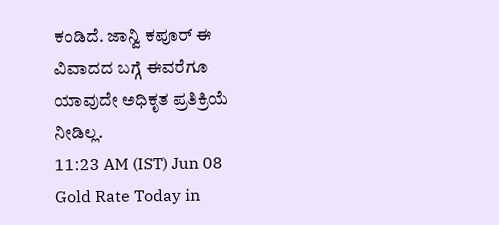ಕಂಡಿದೆ. ಜಾನ್ವಿ ಕಪೂರ್ ಈ ವಿವಾದದ ಬಗ್ಗೆ ಈವರೆಗೂ ಯಾವುದೇ ಅಧಿಕೃತ ಪ್ರತಿಕ್ರಿಯೆ ನೀಡಿಲ್ಲ.
11:23 AM (IST) Jun 08
Gold Rate Today in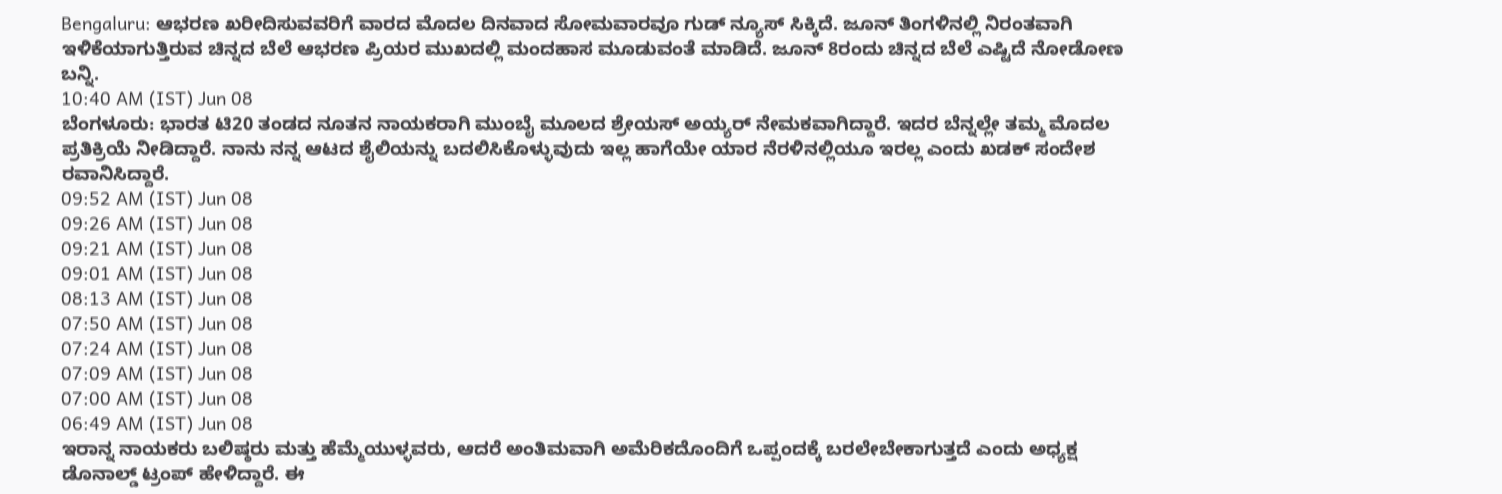Bengaluru: ಆಭರಣ ಖರೀದಿಸುವವರಿಗೆ ವಾರದ ಮೊದಲ ದಿನವಾದ ಸೋಮವಾರವೂ ಗುಡ್ ನ್ಯೂಸ್ ಸಿಕ್ಕಿದೆ. ಜೂನ್ ತಿಂಗಳಿನಲ್ಲಿ ನಿರಂತವಾಗಿ ಇಳಿಕೆಯಾಗುತ್ತಿರುವ ಚಿನ್ನದ ಬೆಲೆ ಆಭರಣ ಪ್ರಿಯರ ಮುಖದಲ್ಲಿ ಮಂದಹಾಸ ಮೂಡುವಂತೆ ಮಾಡಿದೆ. ಜೂನ್ 8ರಂದು ಚಿನ್ನದ ಬೆಲೆ ಎಷ್ಟಿದೆ ನೋಡೋಣ ಬನ್ನಿ.
10:40 AM (IST) Jun 08
ಬೆಂಗಳೂರು: ಭಾರತ ಟಿ20 ತಂಡದ ನೂತನ ನಾಯಕರಾಗಿ ಮುಂಬೈ ಮೂಲದ ಶ್ರೇಯಸ್ ಅಯ್ಯರ್ ನೇಮಕವಾಗಿದ್ದಾರೆ. ಇದರ ಬೆನ್ನಲ್ಲೇ ತಮ್ಮ ಮೊದಲ ಪ್ರತಿಕ್ರಿಯೆ ನೀಡಿದ್ದಾರೆ. ನಾನು ನನ್ನ ಆಟದ ಶೈಲಿಯನ್ನು ಬದಲಿಸಿಕೊಳ್ಳುವುದು ಇಲ್ಲ ಹಾಗೆಯೇ ಯಾರ ನೆರಳಿನಲ್ಲಿಯೂ ಇರಲ್ಲ ಎಂದು ಖಡಕ್ ಸಂದೇಶ ರವಾನಿಸಿದ್ದಾರೆ.
09:52 AM (IST) Jun 08
09:26 AM (IST) Jun 08
09:21 AM (IST) Jun 08
09:01 AM (IST) Jun 08
08:13 AM (IST) Jun 08
07:50 AM (IST) Jun 08
07:24 AM (IST) Jun 08
07:09 AM (IST) Jun 08
07:00 AM (IST) Jun 08
06:49 AM (IST) Jun 08
ಇರಾನ್ನ ನಾಯಕರು ಬಲಿಷ್ಠರು ಮತ್ತು ಹೆಮ್ಮೆಯುಳ್ಳವರು, ಆದರೆ ಅಂತಿಮವಾಗಿ ಅಮೆರಿಕದೊಂದಿಗೆ ಒಪ್ಪಂದಕ್ಕೆ ಬರಲೇಬೇಕಾಗುತ್ತದೆ ಎಂದು ಅಧ್ಯಕ್ಷ ಡೊನಾಲ್ಡ್ ಟ್ರಂಪ್ ಹೇಳಿದ್ದಾರೆ. ಈ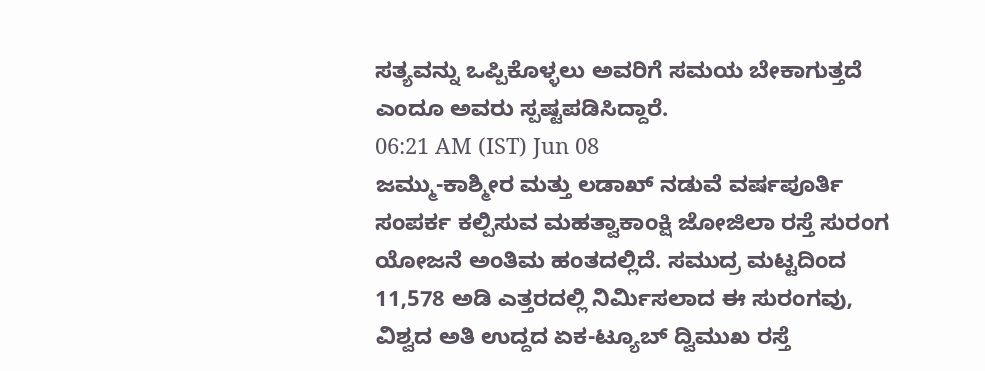ಸತ್ಯವನ್ನು ಒಪ್ಪಿಕೊಳ್ಳಲು ಅವರಿಗೆ ಸಮಯ ಬೇಕಾಗುತ್ತದೆ ಎಂದೂ ಅವರು ಸ್ಪಷ್ಟಪಡಿಸಿದ್ದಾರೆ.
06:21 AM (IST) Jun 08
ಜಮ್ಮು-ಕಾಶ್ಮೀರ ಮತ್ತು ಲಡಾಖ್ ನಡುವೆ ವರ್ಷಪೂರ್ತಿ ಸಂಪರ್ಕ ಕಲ್ಪಿಸುವ ಮಹತ್ವಾಕಾಂಕ್ಷಿ ಜೋಜಿಲಾ ರಸ್ತೆ ಸುರಂಗ ಯೋಜನೆ ಅಂತಿಮ ಹಂತದಲ್ಲಿದೆ. ಸಮುದ್ರ ಮಟ್ಟದಿಂದ 11,578 ಅಡಿ ಎತ್ತರದಲ್ಲಿ ನಿರ್ಮಿಸಲಾದ ಈ ಸುರಂಗವು, ವಿಶ್ವದ ಅತಿ ಉದ್ದದ ಏಕ-ಟ್ಯೂಬ್ ದ್ವಿಮುಖ ರಸ್ತೆ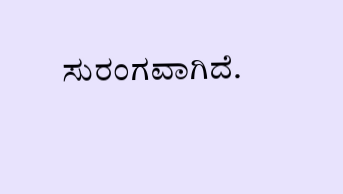ಸುರಂಗವಾಗಿದೆ.